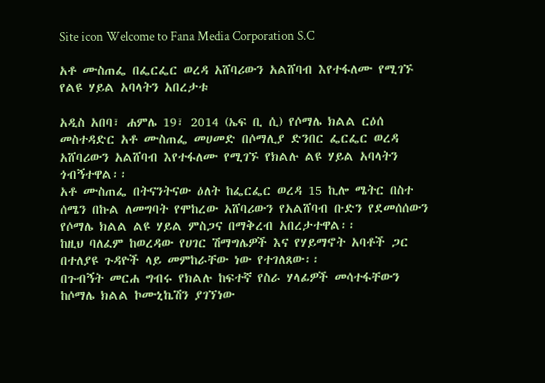Site icon Welcome to Fana Media Corporation S.C

አቶ ሙስጠፌ በፌርፌር ወረዳ አሸባሪውን አልሸባብ እየተፋለሙ የሚገኙ የልዩ ሃይል አባላትን አበረታቱ

አዲስ አበባ፣ ሐምሌ 19፣ 2014 (ኤፍ ቢ ሲ) የሶማሌ ክልል ርዕሰ መስተዳድር አቶ ሙስጠፌ መሀመድ በሶማሊያ ድንበር ፌርፌር ወረዳ አሸባሪውን አልሸባብ እየተፋለሙ የሚገኙ የክልሉ ልዩ ሃይል አባላትን ጎብኝተዋል፡፡
አቶ ሙስጠፌ በትናንትናው ዕለት ከፌርፌር ወረዳ 15 ኪሎ ሜትር በስተ ሰሜን በኩል ለመግባት የሞከረው አሸባሪውን የአልሸባብ ቡድን የደመሰሰውን የሶማሌ ክልል ልዩ ሃይል ምስጋና በማቅረብ አበረታተዋል፡፡
ከዚህ ባለፈም ከወረዳው የሀገር ሽማግሌዎች እና የሃይማኖት አባቶች ጋር በተለያዩ ጉዳዮች ላይ መምከራቸው ነው የተገለጸው፡፡
በጉብኝት መርሐ ግብሩ የክልሉ ከፍተኛ የስራ ሃላፊዎች መሳተፋቸውን ከሶማሌ ክልል ኮሙኒኬሽን ያገኘነው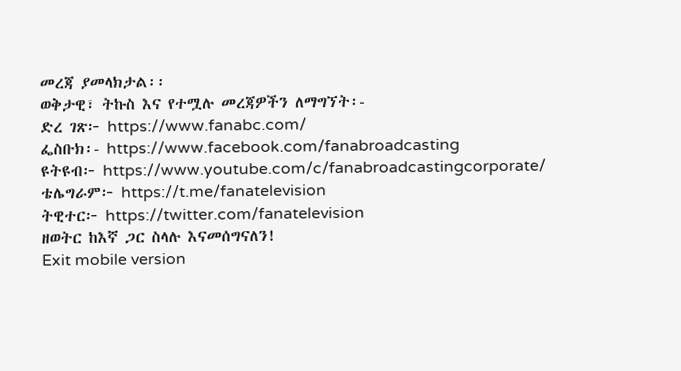መረጃ ያመላክታል፡፡
ወቅታዊ፣ ትኩስ እና የተሟሉ መረጃዎችን ለማግኘት፡-
ድረ ገጽ፦ https://www.fanabc.com/
ፌስቡክ፡- https://www.facebook.com/fanabroadcasting
ዩትዩብ፦ https://www.youtube.com/c/fanabroadcastingcorporate/
ቴሌግራም፦ https://t.me/fanatelevision
ትዊተር፦ https://twitter.com/fanatelevision
ዘወትር ከእኛ ጋር ስላሉ እናመሰግናለን!
Exit mobile version